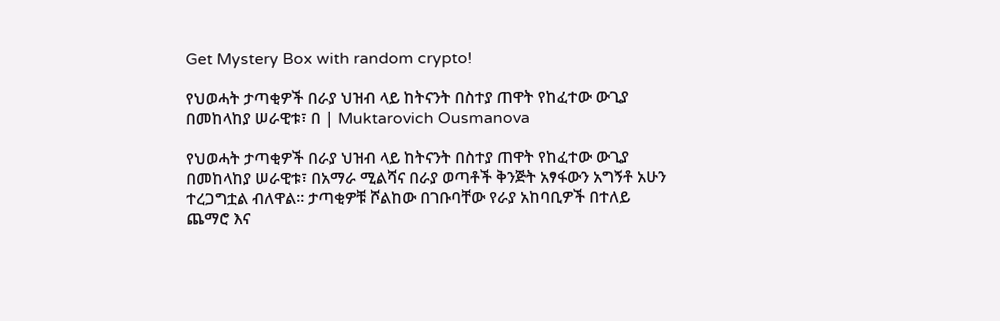Get Mystery Box with random crypto!

የህወሓት ታጣቂዎች በራያ ህዝብ ላይ ከትናንት በስተያ ጠዋት የከፈተው ውጊያ በመከላከያ ሠራዊቱ፣ በ | Muktarovich Ousmanova

የህወሓት ታጣቂዎች በራያ ህዝብ ላይ ከትናንት በስተያ ጠዋት የከፈተው ውጊያ በመከላከያ ሠራዊቱ፣ በአማራ ሚልሻና በራያ ወጣቶች ቅንጅት አፃፋውን አግኝቶ አሁን ተረጋግቷል ብለዋል። ታጣቂዎቹ ሾልከው በገቡባቸው የራያ አከባቢዎች በተለይ ጨማሮ እና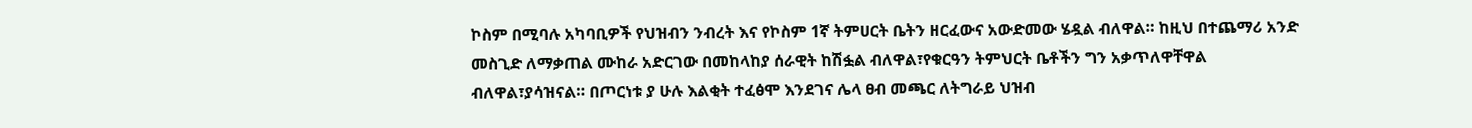ኮስም በሚባሉ አካባቢዎች የህዝብን ንብረት እና የኮስም 1ኛ ትምሀርት ቤትን ዘርፈውና አውድመው ሄዷል ብለዋል። ከዚህ በተጨማሪ አንድ መስጊድ ለማቃጠል ሙከራ አድርገው በመከላከያ ሰራዊት ከሽፏል ብለዋል፣የቁርዓን ትምህርት ቤቶችን ግን አቃጥለዋቸዋል ብለዋል፣ያሳዝናል። በጦርነቱ ያ ሁሉ እልቂት ተፈፅሞ እንደገና ሌላ ፀብ መጫር ለትግራይ ህዝብ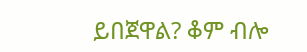ይበጀዋል? ቆም ብሎ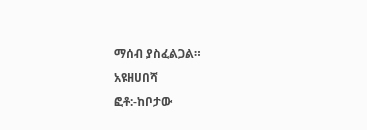ማሰብ ያስፈልጋል።
አዩዘሀበሻ
ፎቶ:-ከቦታው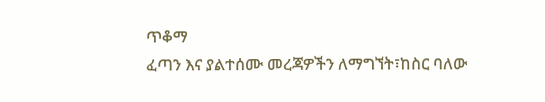ጥቆማ
ፈጣን እና ያልተሰሙ መረጃዎችን ለማግኘት፣ከስር ባለው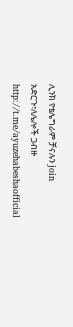ሊንክ የቴሌግራም ቻናሉን join አድርጉ፣ለሌሎች ጋብዙ
http://t.me/ayuzehabeshaofficial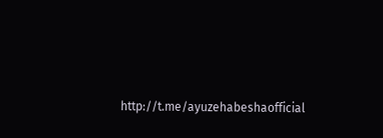http://t.me/ayuzehabeshaofficial